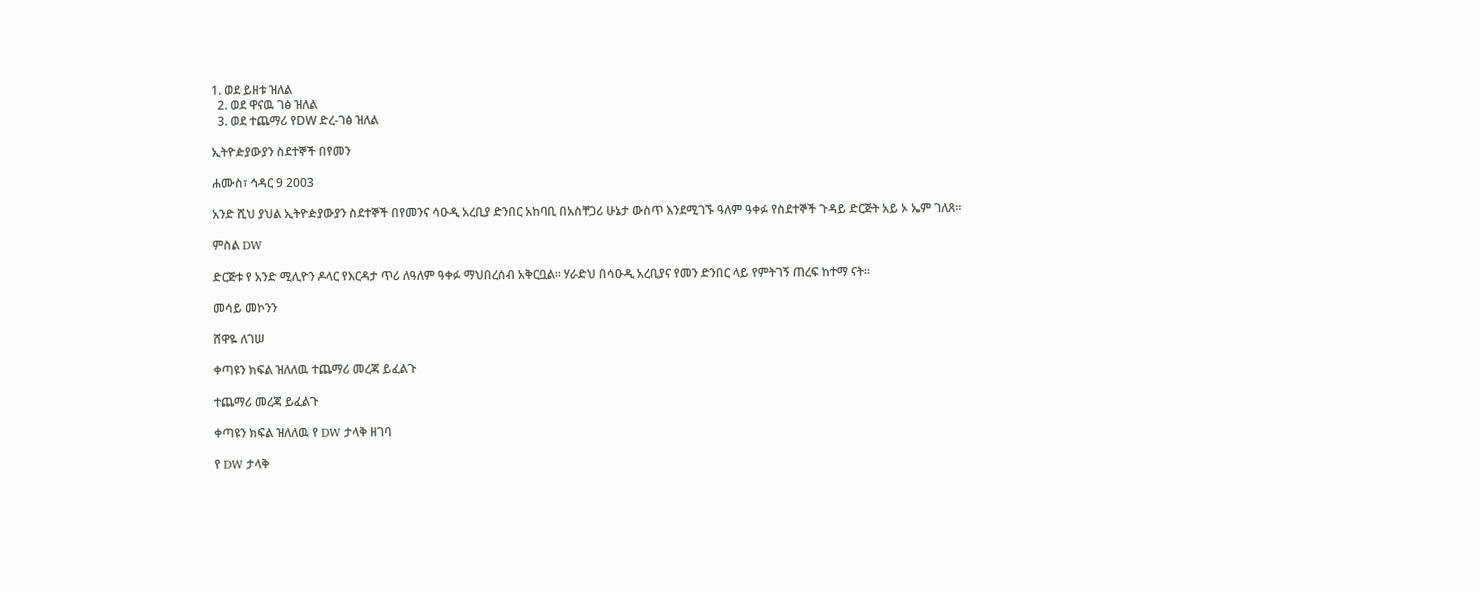1. ወደ ይዘቱ ዝለል
  2. ወደ ዋናዉ ገፅ ዝለል
  3. ወደ ተጨማሪ የDW ድረ-ገፅ ዝለል

ኢትዮዽያውያን ስደተኞች በየመን

ሐሙስ፣ ኅዳር 9 2003

አንድ ሺህ ያህል ኢትዮዽያውያን ስደተኞች በየመንና ሳዑዲ አረቢያ ድንበር አከባቢ በአስቸጋሪ ሁኔታ ውስጥ እንደሚገኙ ዓለም ዓቀፉ የስደተኞች ጉዳይ ድርጅት አይ ኦ ኤም ገለጸ።

ምስል DW

ድርጅቱ የ አንድ ሚሊዮን ዶላር የእርዳታ ጥሪ ለዓለም ዓቀፉ ማህበረሰብ አቅርቧል። ሃራድህ በሳዑዲ አረቢያና የመን ድንበር ላይ የምትገኝ ጠረፍ ከተማ ናት።

መሳይ መኮንን

ሸዋዬ ለገሠ

ቀጣዩን ክፍል ዝለለዉ ተጨማሪ መረጃ ይፈልጉ

ተጨማሪ መረጃ ይፈልጉ

ቀጣዩን ክፍል ዝለለዉ የ DW ታላቅ ዘገባ

የ DW ታላቅ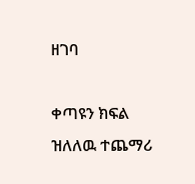ዘገባ

ቀጣዩን ክፍል ዝለለዉ ተጨማሪ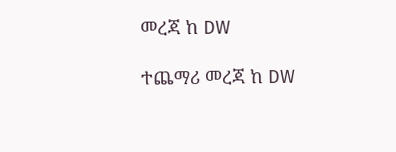መረጃ ከ DW

ተጨማሪ መረጃ ከ DW